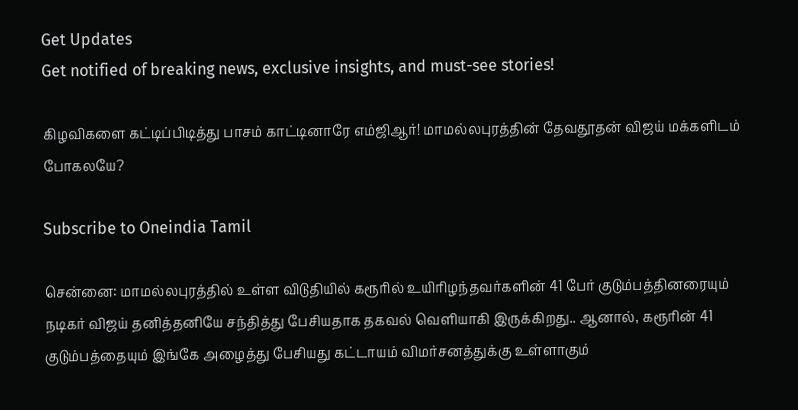Get Updates
Get notified of breaking news, exclusive insights, and must-see stories!

கிழவிகளை கட்டிப்பிடித்து பாசம் காட்டினாரே எம்ஜிஆர்! மாமல்லபுரத்தின் தேவதூதன் விஜய் மக்களிடம் போகலயே?

Subscribe to Oneindia Tamil

சென்னை: மாமல்லபுரத்தில் உள்ள விடுதியில் கரூரில் உயிரிழந்தவர்களின் 41 பேர் குடும்பத்தினரையும் நடிகர் விஜய் தனித்தனியே சந்தித்து பேசியதாக தகவல் வெளியாகி இருக்கிறது.. ஆனால், கரூரின் 41 குடும்பத்தையும் இங்கே அழைத்து பேசியது கட்டாயம் விமர்சனத்துக்கு உள்ளாகும்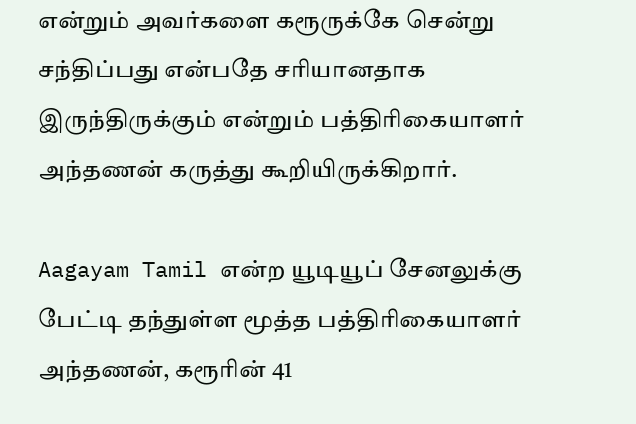என்றும் அவர்களை கரூருக்கே சென்று சந்திப்பது என்பதே சரியானதாக இருந்திருக்கும் என்றும் பத்திரிகையாளர் அந்தணன் கருத்து கூறியிருக்கிறார்.

Aagayam Tamil என்ற யூடியூப் சேனலுக்கு பேட்டி தந்துள்ள மூத்த பத்திரிகையாளர் அந்தணன், கரூரின் 41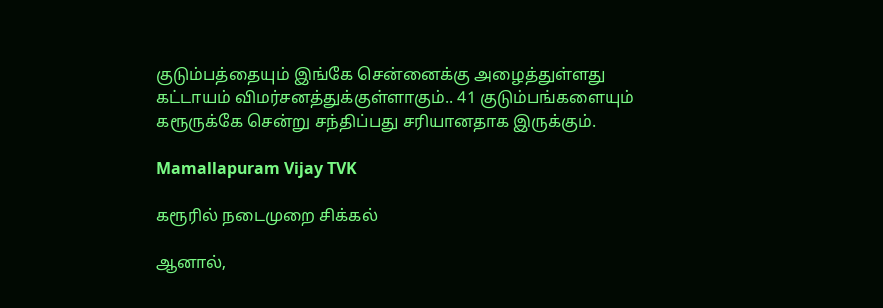குடும்பத்தையும் இங்கே சென்னைக்கு அழைத்துள்ளது கட்டாயம் விமர்சனத்துக்குள்ளாகும்.. 41 குடும்பங்களையும் கரூருக்கே சென்று சந்திப்பது சரியானதாக இருக்கும்.

Mamallapuram Vijay TVK

கரூரில் நடைமுறை சிக்கல்

ஆனால்,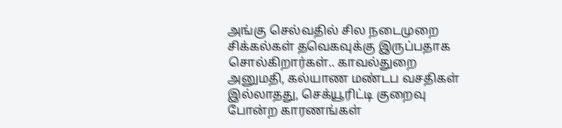அங்கு செல்வதில் சில நடைமுறை சிக்கல்கள் தவெகவுக்கு இருப்பதாக சொல்கிறார்கள்.. காவல்துறை அனுமதி, கல்யாண மண்டப வசதிகள் இல்லாதது, செக்யூரிட்டி குறைவு போன்ற காரணங்கள்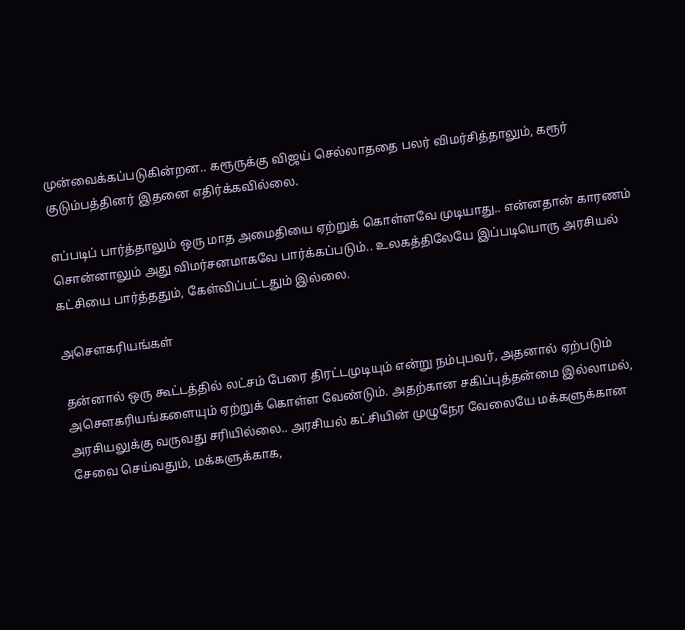முன்வைக்கப்படுகின்றன.. கரூருக்கு விஜய் செல்லாததை பலர் விமர்சித்தாலும், கரூர் குடும்பத்தினர் இதனை எதிர்க்கவில்லை.

எப்படிப் பார்த்தாலும் ஒரு மாத அமைதியை ஏற்றுக் கொள்ளவே முடியாது.. என்னதான் காரணம் சொன்னாலும் அது விமர்சனமாகவே பார்க்கப்படும்.. உலகத்திலேயே இப்படியொரு அரசியல் கட்சியை பார்த்ததும், கேள்விப்பட்டதும் இல்லை.

அசௌகரியங்கள்

தன்னால் ஒரு கூட்டத்தில் லட்சம் பேரை திரட்டமுடியும் என்று நம்புபவர், அதனால் ஏற்படும் அசௌகரியங்களையும் ஏற்றுக் கொள்ள வேண்டும். அதற்கான சகிப்புத்தன்மை இல்லாமல், அரசியலுக்கு வருவது சரியில்லை.. அரசியல் கட்சியின் முழுநேர வேலையே மக்களுக்கான சேவை செய்வதும், மக்களுக்காக,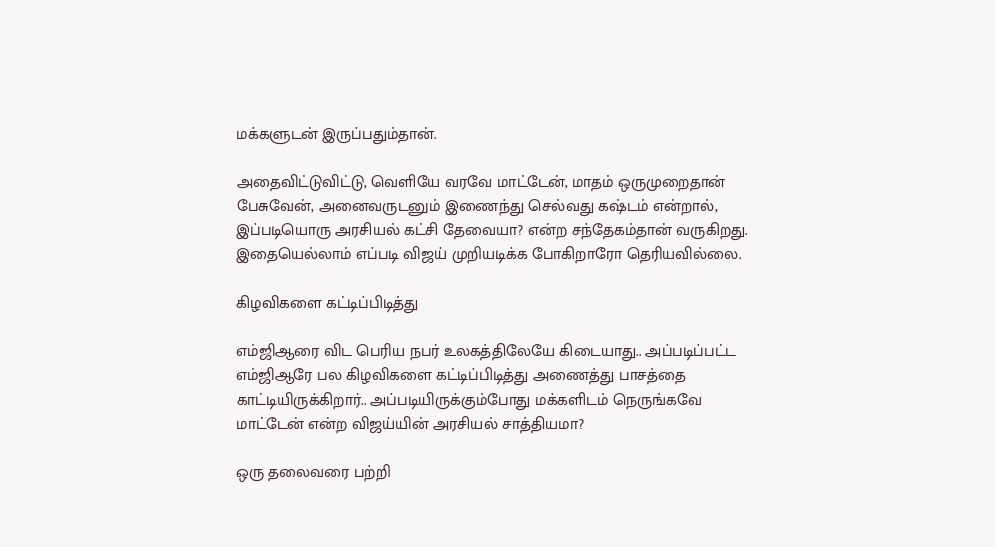மக்களுடன் இருப்பதும்தான்.

அதைவிட்டுவிட்டு, வெளியே வரவே மாட்டேன், மாதம் ஒருமுறைதான் பேசுவேன், அனைவருடனும் இணைந்து செல்வது கஷ்டம் என்றால், இப்படியொரு அரசியல் கட்சி தேவையா? என்ற சந்தேகம்தான் வருகிறது. இதையெல்லாம் எப்படி விஜய் முறியடிக்க போகிறாரோ தெரியவில்லை.

கிழவிகளை கட்டிப்பிடித்து

எம்ஜிஆரை விட பெரிய நபர் உலகத்திலேயே கிடையாது.. அப்படிப்பட்ட எம்ஜிஆரே பல கிழவிகளை கட்டிப்பிடித்து அணைத்து பாசத்தை காட்டியிருக்கிறார்.. அப்படியிருக்கும்போது மக்களிடம் நெருங்கவே மாட்டேன் என்ற விஜய்யின் அரசியல் சாத்தியமா?

ஒரு தலைவரை பற்றி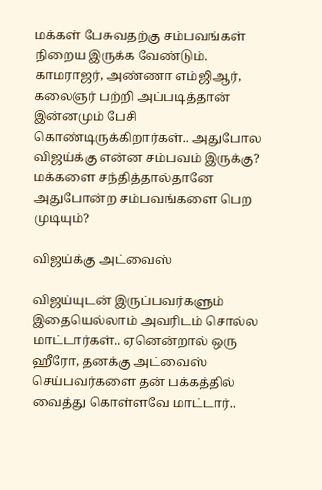மக்கள் பேசுவதற்கு சம்பவங்கள் நிறைய இருக்க வேண்டும். காமராஜர், அண்ணா எம்ஜிஆர், கலைஞர் பற்றி அப்படித்தான் இன்னமும் பேசி கொண்டிருக்கிறார்கள்.. அதுபோல விஜய்க்கு என்ன சம்பவம் இருக்கு? மக்களை சந்தித்தால்தானே அதுபோன்ற சம்பவங்களை பெற முடியும்?

விஜய்க்கு அட்வைஸ்

விஜய்யுடன் இருப்பவர்களும் இதையெல்லாம் அவரிடம் சொல்ல மாட்டார்கள்.. ஏனென்றால் ஒரு ஹீரோ, தனக்கு அட்வைஸ் செய்பவர்களை தன் பக்கத்தில் வைத்து கொள்ளவே மாட்டார்..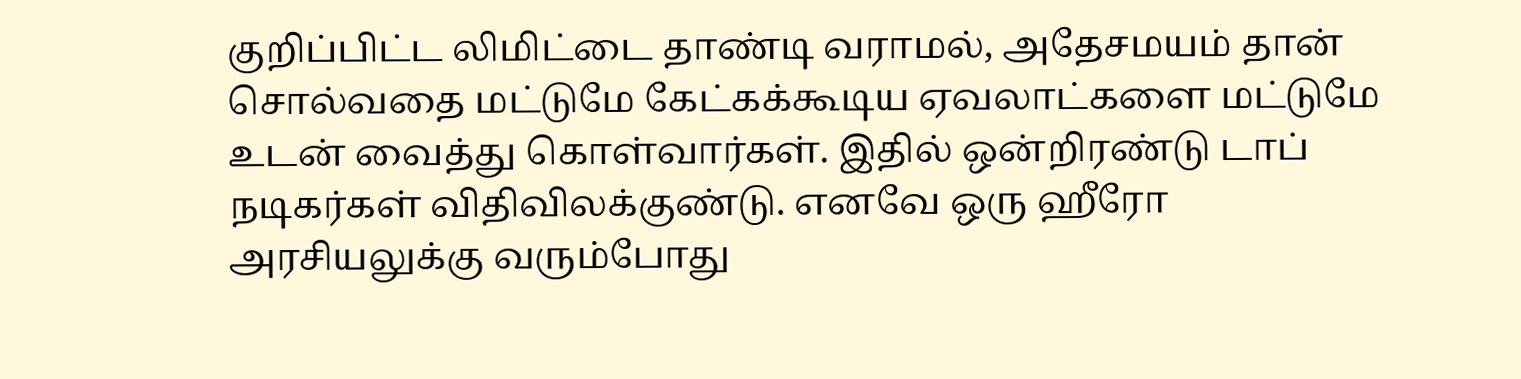குறிப்பிட்ட லிமிட்டை தாண்டி வராமல், அதேசமயம் தான் சொல்வதை மட்டுமே கேட்கக்கூடிய ஏவலாட்களை மட்டுமே உடன் வைத்து கொள்வார்கள். இதில் ஒன்றிரண்டு டாப் நடிகர்கள் விதிவிலக்குண்டு. எனவே ஒரு ஹீரோ அரசியலுக்கு வரும்போது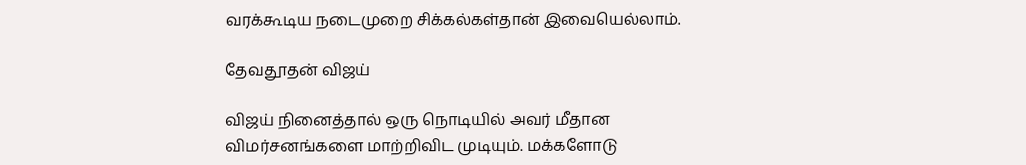வரக்கூடிய நடைமுறை சிக்கல்கள்தான் இவையெல்லாம்.

தேவதூதன் விஜய்

விஜய் நினைத்தால் ஒரு நொடியில் அவர் மீதான விமர்சனங்களை மாற்றிவிட முடியும். மக்களோடு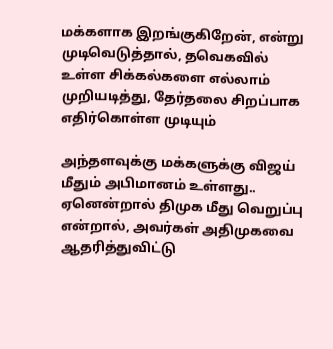மக்களாக இறங்குகிறேன், என்று முடிவெடுத்தால், தவெகவில் உள்ள சிக்கல்களை எல்லாம் முறியடித்து, தேர்தலை சிறப்பாக எதிர்கொள்ள முடியும்

அந்தளவுக்கு மக்களுக்கு விஜய் மீதும் அபிமானம் உள்ளது.. ஏனென்றால் திமுக மீது வெறுப்பு என்றால், அவர்கள் அதிமுகவை ஆதரித்துவிட்டு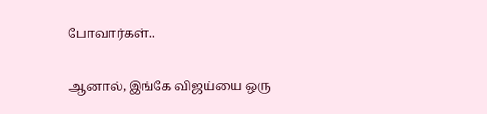போவார்கள்..

ஆனால், இங்கே விஜய்யை ஒரு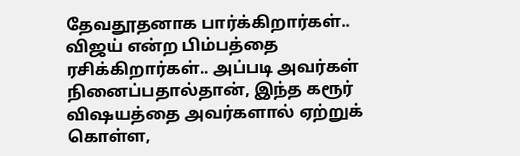தேவதூதனாக பார்க்கிறார்கள்.. விஜய் என்ற பிம்பத்தை ரசிக்கிறார்கள்.. அப்படி அவர்கள் நினைப்பதால்தான், இந்த கரூர் விஷயத்தை அவர்களால் ஏற்றுக் கொள்ள,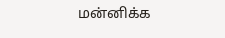மன்னிக்க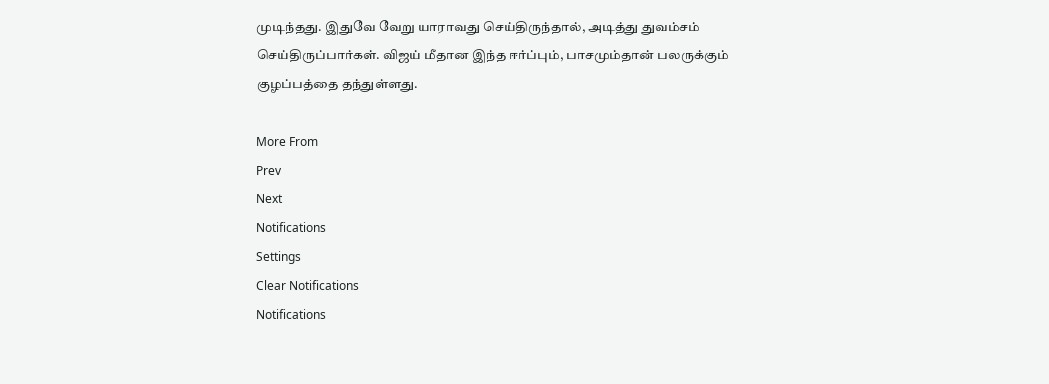முடிந்தது. இதுவே வேறு யாராவது செய்திருந்தால், அடித்து துவம்சம் செய்திருப்பார்கள். விஜய் மீதான இந்த ஈர்ப்பும், பாசமும்தான் பலருக்கும் குழப்பத்தை தந்துள்ளது.

More From
Prev
Next
Notifications
Settings
Clear Notifications
Notifications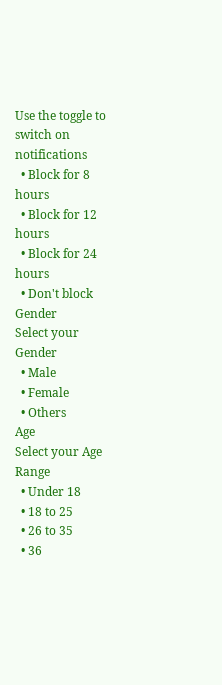Use the toggle to switch on notifications
  • Block for 8 hours
  • Block for 12 hours
  • Block for 24 hours
  • Don't block
Gender
Select your Gender
  • Male
  • Female
  • Others
Age
Select your Age Range
  • Under 18
  • 18 to 25
  • 26 to 35
  • 36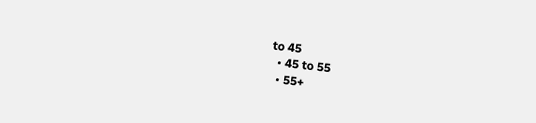to 45
  • 45 to 55
  • 55+